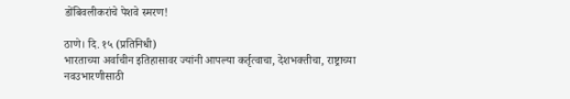डोंबिवलीकरांचे पेशवे स्मरण!

ठाणे। दि. १५ (प्रतिनिधी)
भारताच्या अर्वाचीन इतिहासावर ज्यांनी आपल्या कर्तृत्वाचा, देशभक्तीचा, राष्ट्राच्या नवउभारणीसाठी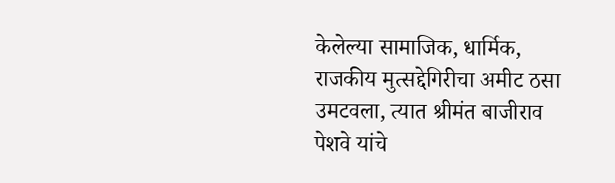केलेल्या सामाजिक, धार्मिक, राजकीय मुत्सद्देगिरीचा अमीट ठसा उमटवला, त्यात श्रीमंत बाजीराव पेशवे यांचे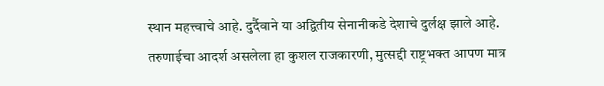स्थान महत्त्वाचे आहे. दुर्दैवाने या अद्वितीय सेनानीकडे देशाचे दुर्लक्ष झाले आहे. तरुणाईचा आदर्श असलेला हा कुशल राजकारणी, मुत्सद्दी राष्ट्रभक्त आपण मात्र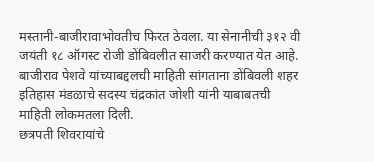मस्तानी-बाजीरावाभोवतीच फिरत ठेवला. या सेनानीची ३१२ वी जयंती १८ ऑगस्ट रोजी डोंबिवलीत साजरी करण्यात येत आहे.
बाजीराव पेशवे यांच्याबद्दलची माहिती सांगताना डोंबिवली शहर इतिहास मंडळाचे सदस्य चंद्रकांत जोशी यांनी याबाबतची माहिती लोकमतला दिली.
छत्रपती शिवरायांचे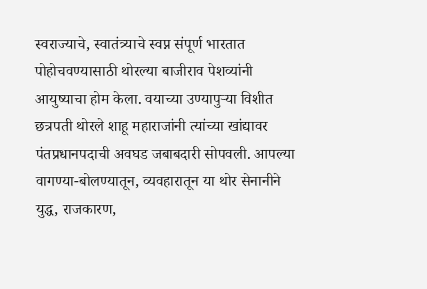स्वराज्याचे, स्वातंत्र्याचे स्वप्न संपूर्ण भारतात पोहोचवण्यासाठी थोरल्या बाजीराव पेशव्यांनी आयुष्याचा होम केला. वयाच्या उण्यापुर्‍या विशीत छत्रपती थोरले शाहू महाराजांनी त्यांच्या खांद्यावर पंतप्रधानपदाची अवघड जबाबदारी सोपवली. आपल्या वागण्या-बोलण्यातून, व्यवहारातून या थोर सेनानीने युद्ध, राजकारण,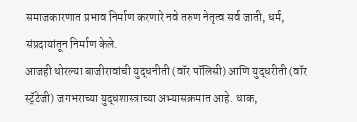समाजकारणात प्रभाव निर्माण करणारे नवे तरुण नेतृत्व सर्व जाती, धर्म, संप्रदायांतून निर्माण केले.
आजही थोरल्या बाजीरावांची युद्धनीती (वॉर पॉलिसी) आणि युद्धरीती (वॉर स्ट्रॅटेजी) जगभराच्या युद्धशास्त्राच्या अभ्यासक्रमात आहे. धाक,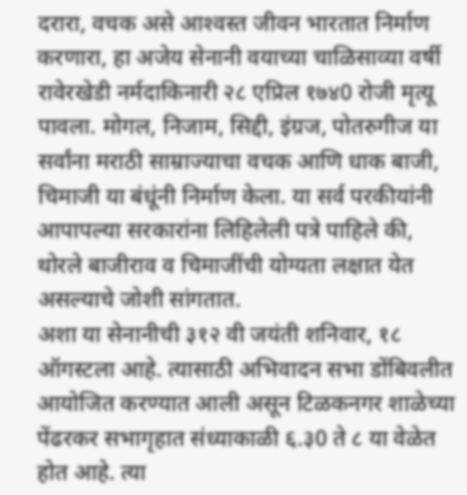दरारा, वचक असे आश्‍वस्त जीवन भारतात निर्माण करणारा, हा अजेय सेनानी वयाच्या चाळिसाव्या वर्षी रावेरखेडी नर्मदाकिनारी २८ एप्रिल १७४0 रोजी मृत्यू पावला. मोगल, निजाम, सिद्दी, इंग्रज, पोतरुगीज या सर्वांना मराठी साम्राज्याचा वचक आणि धाक बाजी, चिमाजी या बंधूंनी निर्माण केला. या सर्व परकीयांनी आपापल्या सरकारांना लिहिलेली पत्रे पाहिले की, थोरले बाजीराव व चिमाजींची योग्यता लक्षात येत असल्याचे जोशी सांगतात.
अशा या सेनानीची ३१२ वी जयंती शनिवार, १८ ऑगस्टला आहे. त्यासाठी अभिवादन सभा डोंबिवलीत आयोजित करण्यात आली असून टिळकनगर शाळेच्या पेंढरकर सभागृहात संध्याकाळी ६.३0 ते ८ या वेळेत होत आहे. त्या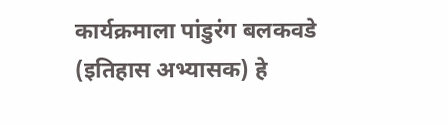कार्यक्रमाला पांडुरंग बलकवडे (इतिहास अभ्यासक) हे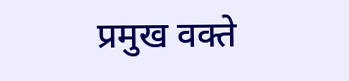प्रमुख वक्ते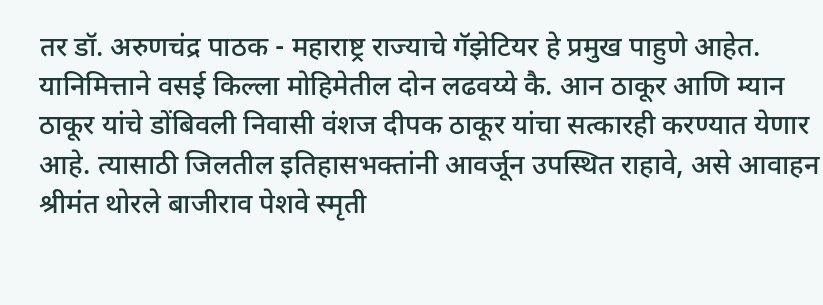तर डॉ. अरुणचंद्र पाठक - महाराष्ट्र राज्याचे गॅझेटियर हे प्रमुख पाहुणे आहेत. यानिमित्ताने वसई किल्ला मोहिमेतील दोन लढवय्ये कै. आन ठाकूर आणि म्यान ठाकूर यांचे डोंबिवली निवासी वंशज दीपक ठाकूर यांचा सत्कारही करण्यात येणार आहे. त्यासाठी जिलतील इतिहासभक्तांनी आवर्जून उपस्थित राहावे, असे आवाहन श्रीमंत थोरले बाजीराव पेशवे स्मृती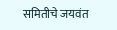समितीचे जयवंत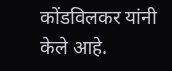कोंडविलकर यांनी केले आहे.